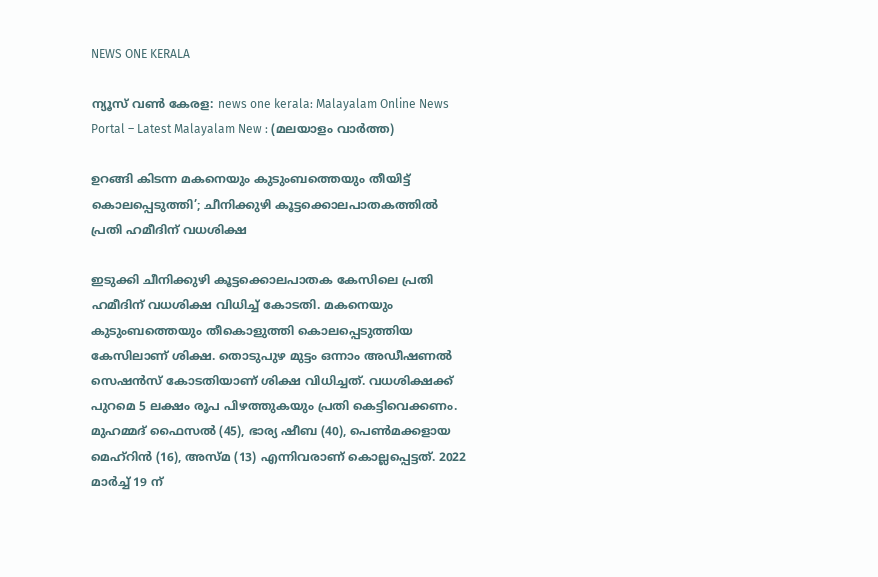NEWS ONE KERALA

ന്യൂസ് വൺ കേരള: news one kerala: Malayalam Online News Portal – Latest Malayalam New : (മലയാളം വാർത്ത)

ഉറങ്ങി കിടന്ന മകനെയും കുടുംബത്തെയും തീയിട്ട് കൊലപ്പെടുത്തി’; ചീനിക്കുഴി കൂട്ടക്കൊലപാതകത്തിൽ പ്രതി ഹമീദിന് വധശിക്ഷ

ഇടുക്കി ചീനിക്കുഴി കൂട്ടക്കൊലപാതക കേസിലെ പ്രതി ഹമീദിന് വധശിക്ഷ വിധിച്ച് കോടതി. മകനെയും കുടുംബത്തെയും തീകൊളുത്തി കൊലപ്പെടുത്തിയ കേസിലാണ് ശിക്ഷ. തൊടുപുഴ മുട്ടം ഒന്നാം അഡീഷണൽ സെഷൻസ് കോടതിയാണ് ശിക്ഷ വിധിച്ചത്. വധശിക്ഷക്ക് പുറമെ 5 ലക്ഷം രൂപ പിഴത്തുകയും പ്രതി കെട്ടിവെക്കണം. മുഹമ്മദ് ഫൈസൽ (45), ഭാര്യ ഷീബ (40), പെൺമക്കളായ മെഹ്റിൻ (16), അസ്മ (13) എന്നിവരാണ് കൊല്ലപ്പെട്ടത്. 2022 മാർച്ച് 19 ന്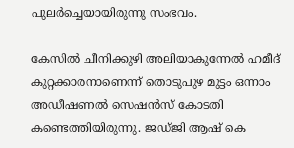പുലർച്ചെയായിരുന്നു സംഭവം.

കേസിൽ ചീനിക്കുഴി അലിയാകുന്നേൽ ഹമീദ് കുറ്റക്കാരനാണെന്ന് തൊടുപുഴ മുട്ടം ഒന്നാം അഡീഷണൽ സെഷൻസ് കോടതി കണ്ടെത്തിയിരുന്നു. ജഡ്ജി ആഷ് കെ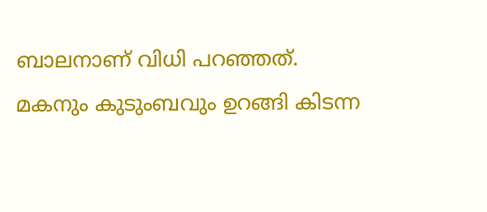ബാലനാണ് വിധി പറഞ്ഞത്. മകനും കുടുംബവും ഉറങ്ങി കിടന്ന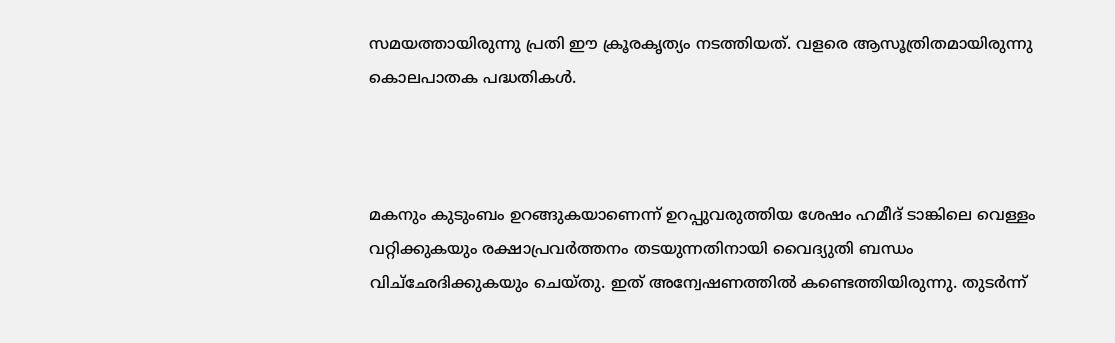സമയത്തായിരുന്നു പ്രതി ഈ ക്രൂരകൃത്യം നടത്തിയത്. വളരെ ആസൂത്രിതമായിരുന്നു കൊലപാതക പദ്ധതികൾ.



മകനും കുടുംബം ഉറങ്ങുകയാണെന്ന് ഉറപ്പുവരുത്തിയ ശേഷം ഹമീദ് ടാങ്കിലെ വെള്ളം വറ്റിക്കുകയും രക്ഷാപ്രവർത്തനം തടയുന്നതിനായി വൈദ്യുതി ബന്ധം വിച്‌ഛേദിക്കുകയും ചെയ്തു. ഇത് അന്വേഷണത്തിൽ കണ്ടെത്തിയിരുന്നു. തുടർന്ന്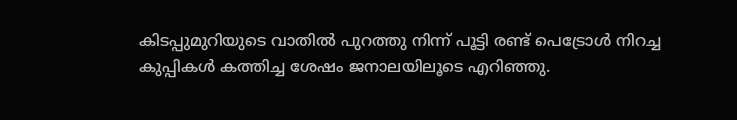കിടപ്പുമുറിയുടെ വാതിൽ പുറത്തു നിന്ന് പൂട്ടി രണ്ട് പെട്രോൾ നിറച്ച കുപ്പികൾ കത്തിച്ച ശേഷം ജനാലയിലൂടെ എറിഞ്ഞു.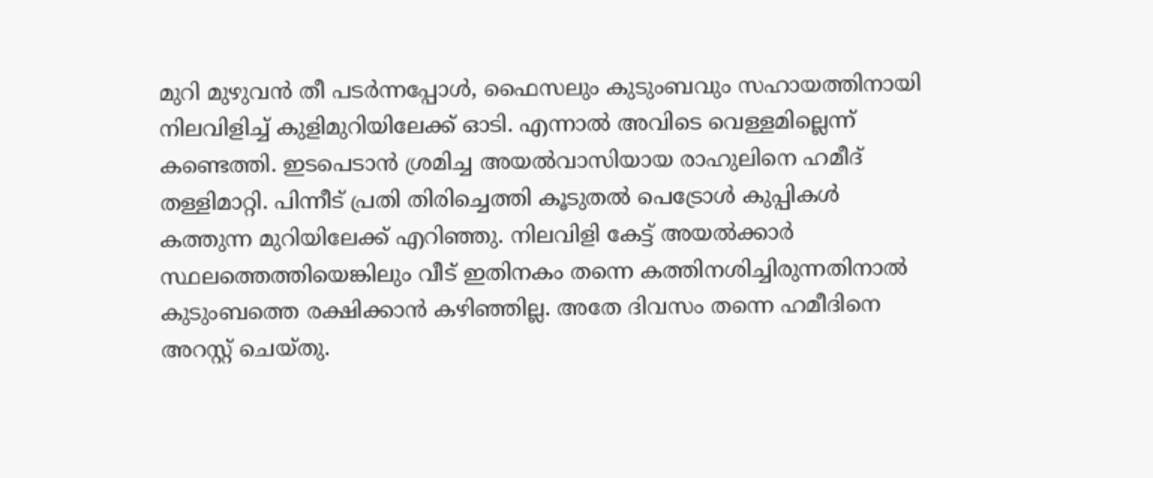മുറി മുഴുവൻ തീ പടർന്നപ്പോൾ, ഫൈസലും കുടുംബവും സഹായത്തിനായി നിലവിളിച്ച് കുളിമുറിയിലേക്ക് ഓടി. എന്നാൽ അവിടെ വെള്ളമില്ലെന്ന് കണ്ടെത്തി. ഇടപെടാൻ ശ്രമിച്ച അയൽവാസിയായ രാഹുലിനെ ഹമീദ് തള്ളിമാറ്റി. പിന്നീട് പ്രതി തിരിച്ചെത്തി കൂടുതൽ പെട്രോൾ കുപ്പികൾ കത്തുന്ന മുറിയിലേക്ക് എറിഞ്ഞു. നിലവിളി കേട്ട് അയൽക്കാർ സ്ഥലത്തെത്തിയെങ്കിലും വീട് ഇതിനകം തന്നെ കത്തിനശിച്ചിരുന്നതിനാൽ കുടുംബത്തെ രക്ഷിക്കാൻ കഴിഞ്ഞില്ല. അതേ ദിവസം തന്നെ ഹമീദിനെ അറസ്റ്റ് ചെയ്തു.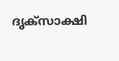ദൃക്സാക്ഷി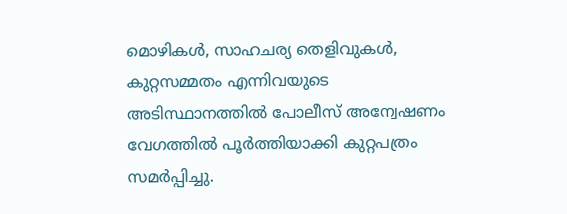മൊഴികൾ, സാഹചര്യ തെളിവുകൾ, കുറ്റസമ്മതം എന്നിവയുടെ അടിസ്ഥാനത്തിൽ പോലീസ് അന്വേഷണം വേഗത്തിൽ പൂർത്തിയാക്കി കുറ്റപത്രം സമർപ്പിച്ചു.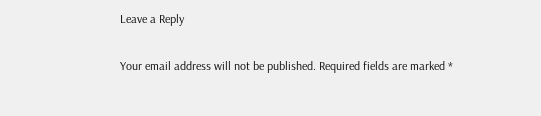Leave a Reply

Your email address will not be published. Required fields are marked *